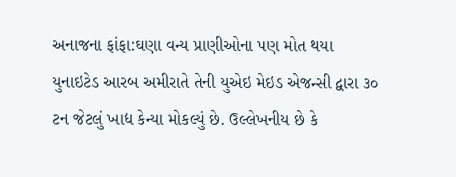અનાજના ફાંફા:ઘણા વન્ય પ્રાણીઓના પણ મોત થયા
યુનાઇટેડ આરબ અમીરાતે તેની યુએઇ મેઇડ એજન્સી દ્વારા ૩૦ ટન જેટલું ખાદ્ય કેન્યા મોકલ્યું છે. ઉલ્લેખનીય છે કે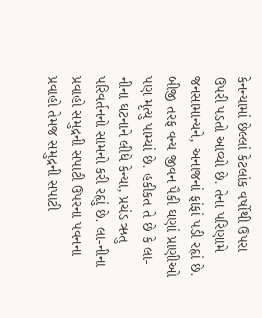કેનન્યામાં છેલ્લાં કેટલાંક વર્ષોથી ઉપરા ઉપરી પડતો આવ્યો છે. તેના પરિણામે જનસામાન્યને, અનાજનાં ફાંફાં પડી રહૃાં છે. બીજી તરફ વન્ય જીવન પૈકી ઘણાં પ્રાણીઓ પણ મૃત્યુ પામ્યાં છે. હકીકત તે છે કે લા-નીના ઘટનાને લીધે કેન્યા, પ્રચંડ ઋતુ પરિવર્તનનો સામનો કરી રહૃાું છે. લા-નીના પ્રવાહો સમુદ્રની સપાટી ઉપરના પવનના પ્રવાહો તેમજ સમુદ્રની સપાટી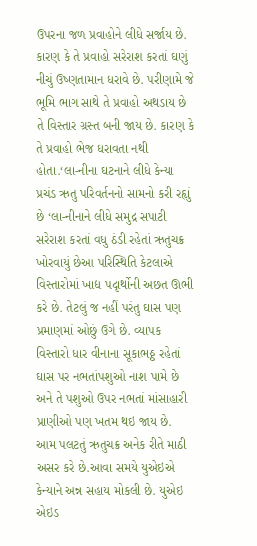ઉપરના જળ પ્રવાહોને લીધે સર્જાય છે. કારણ કે તે પ્રવાહો સરેરાશ કરતાં ઘણું નીચું ઉષ્ણતામાન ધરાવે છે. પરીણામે જે ભૂમિ ભાગ સાથે તે પ્રવાહો અથડાય છે તે વિસ્તાર ગ્રસ્ત બની જાય છે. કારણ કે તે પ્રવાહો ભેજ ધરાવતા નથી હોતા.‘લા-નીના ઘટનાને લીધે કેન્યા પ્રચંડ ઋતુ પરિવર્તનનો સામનો કરી રહૃાું છે ‘લા-નીનાને લીધે સમુદ્ર સપાટી સરેરાશ કરતાં વધુ ઠંડી રહેતાં ઋતુચક્ર ખોરવાયું છેઆ પરિસ્થિતિ કેટલાએ વિસ્તારોમાં ખાદ્ય પદૃાર્થોની અછત ઊભી કરે છે. તેટલું જ નહીં પરંતુ ઘાસ પણ પ્રમાણમાં ઓછું ઉગે છે. વ્યાપક વિસ્તારો ધાર વીનાના સૂકાભઠ્ઠ રહેતાં ઘાસ પર નભતાંપશુઓ નાશ પામે છે અને તે પશુઓ ઉપર નભતાં માંસાહારી પ્રાણીઓ પણ ખતમ થઇ જાય છે. આમ પલટતું ઋતુચક્ર અનેક રીતે માઠી અસર કરે છે.આવા સમયે યુએઇએ કેન્યાને અન્ન સહાય મોકલી છે. યુએઇ એઇડ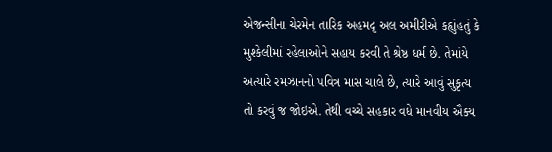એજન્સીના ચેરમેન તારિક અહમદૃ અલ અમીરીએ કહૃાુંહતું કે મુશ્કેલીમાં રહેલાઓને સહાય કરવી તે શ્રેષ્ઠ ધર્મ છે. તેમાંયે અત્યારે રમઝાનનો પવિત્ર માસ ચાલે છે, ત્યારે આવું સુકૃત્ય તો કરવું જ જોઇએ. તેથી વચ્ચે સહકાર વધે માનવીય ઐક્ય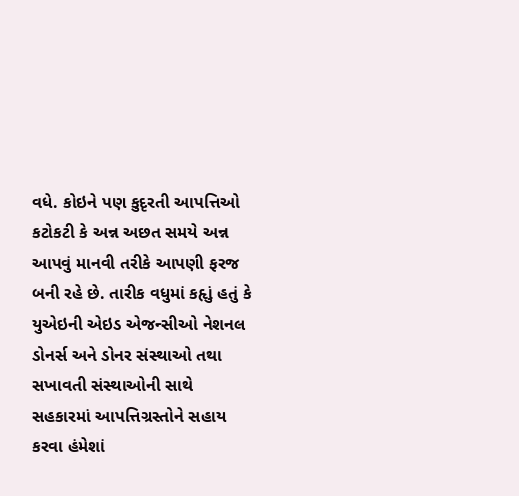વધે. કોઇને પણ કુદૃરતી આપત્તિઓ કટોકટી કે અન્ન અછત સમયે અન્ન આપવું માનવી તરીકે આપણી ફરજ બની રહે છે. તારીક વધુમાં કહૃાું હતું કે યુએઇની એઇડ એજન્સીઓ નેશનલ ડોનર્સ અને ડોનર સંસ્થાઓ તથા સખાવતી સંસ્થાઓની સાથે સહકારમાં આપત્તિગ્રસ્તોને સહાય કરવા હંમેશાં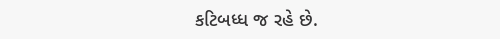કટિબધ્ધ જ રહે છે.